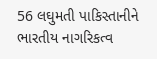56 લઘુમતી પાકિસ્તાનીને ભારતીય નાગરિકત્વ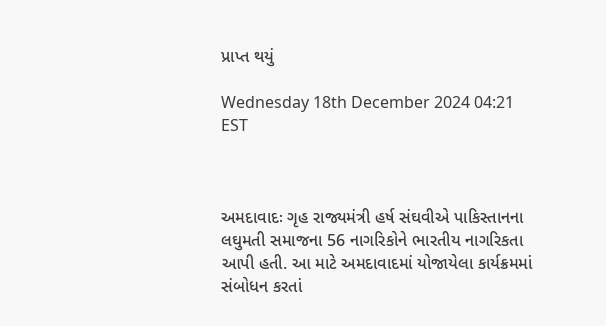પ્રાપ્ત થયું

Wednesday 18th December 2024 04:21 EST



અમદાવાદઃ ગૃહ રાજ્યમંત્રી હર્ષ સંઘવીએ પાકિસ્તાનના લઘુમતી સમાજના 56 નાગરિકોને ભારતીય નાગરિકતા આપી હતી. આ માટે અમદાવાદમાં યોજાયેલા કાર્યક્રમમાં સંબોધન કરતાં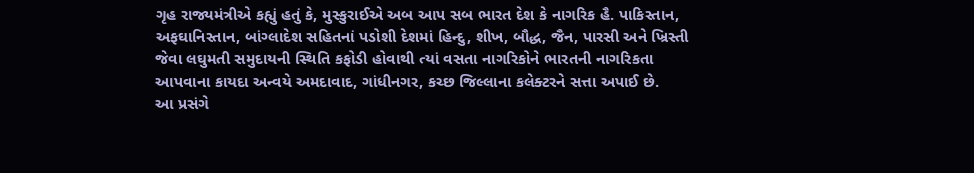ગૃહ રાજ્યમંત્રીએ કહ્યું હતું કે, મુસ્કુરાઈએ અબ આપ સબ ભારત દેશ કે નાગરિક હૈ. પાકિસ્તાન, અફઘાનિસ્તાન, બાંગ્લાદેશ સહિતનાં પડોશી દેશમાં હિન્દુ, શીખ, બૌદ્ધ, જૈન, પારસી અને ખ્રિસ્તી જેવા લઘુમતી સમુદાયની સ્થિતિ કફોડી હોવાથી ત્યાં વસતા નાગરિકોને ભારતની નાગરિકતા આપવાના કાયદા અન્વયે અમદાવાદ, ગાંધીનગર, કચ્છ જિલ્લાના કલેક્ટરને સત્તા અપાઈ છે.
આ પ્રસંગે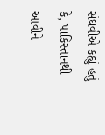સંઘવીએ કહ્યું હતું કે, પાકિસ્તાનથી આવીને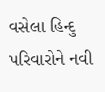વસેલા હિન્દુ પરિવારોને નવી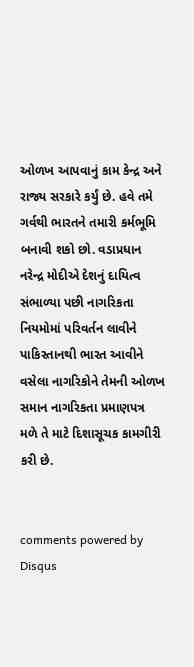ઓળખ આપવાનું કામ કેન્દ્ર અને રાજ્ય સરકારે કર્યું છે. હવે તમે ગર્વથી ભારતને તમારી કર્મભૂમિ બનાવી શકો છો. વડાપ્રધાન નરેન્દ્ર મોદીએ દેશનું દાયિત્વ સંભાળ્યા પછી નાગરિકતા નિયમોમાં પરિવર્તન લાવીને પાકિસ્તાનથી ભારત આવીને વસેલા નાગરિકોને તેમની ઓળખ સમાન નાગરિકતા પ્રમાણપત્ર મળે તે માટે દિશાસૂચક કામગીરી કરી છે.


comments powered by Disqus